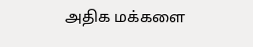அதிக மக்களை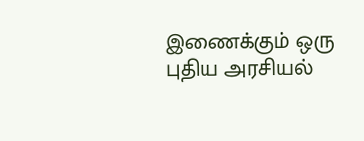இணைக்கும் ஒரு புதிய அரசியல்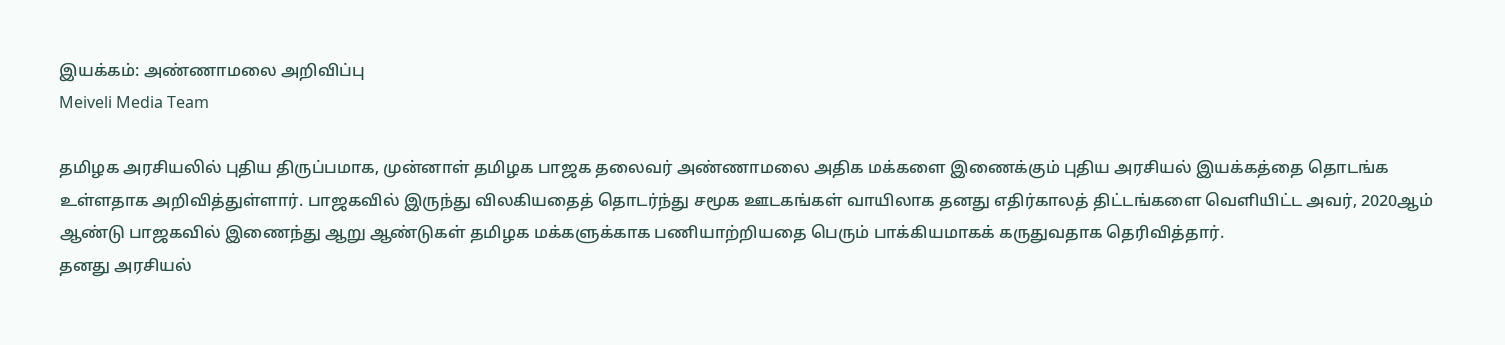இயக்கம்: அண்ணாமலை அறிவிப்பு
Meiveli Media Team

தமிழக அரசியலில் புதிய திருப்பமாக, முன்னாள் தமிழக பாஜக தலைவர் அண்ணாமலை அதிக மக்களை இணைக்கும் புதிய அரசியல் இயக்கத்தை தொடங்க உள்ளதாக அறிவித்துள்ளார். பாஜகவில் இருந்து விலகியதைத் தொடர்ந்து சமூக ஊடகங்கள் வாயிலாக தனது எதிர்காலத் திட்டங்களை வெளியிட்ட அவர், 2020ஆம் ஆண்டு பாஜகவில் இணைந்து ஆறு ஆண்டுகள் தமிழக மக்களுக்காக பணியாற்றியதை பெரும் பாக்கியமாகக் கருதுவதாக தெரிவித்தார்.
தனது அரசியல்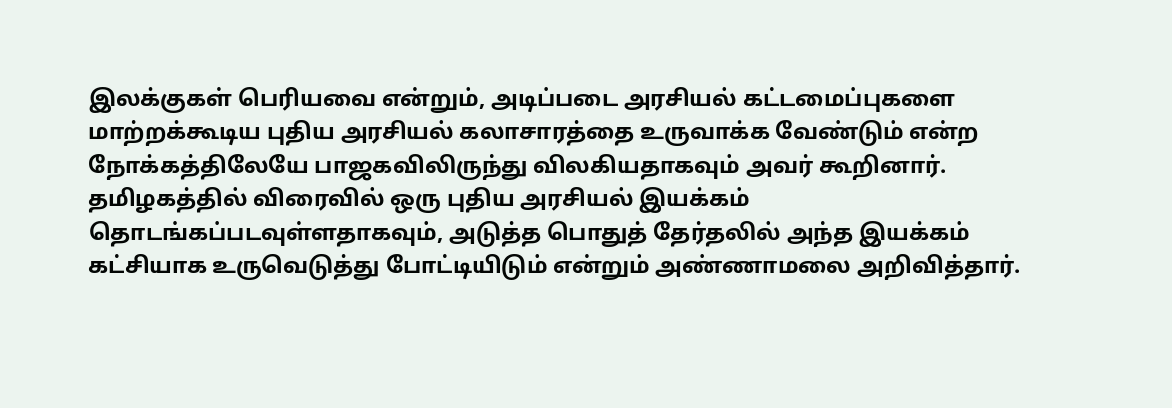இலக்குகள் பெரியவை என்றும், அடிப்படை அரசியல் கட்டமைப்புகளை மாற்றக்கூடிய புதிய அரசியல் கலாசாரத்தை உருவாக்க வேண்டும் என்ற நோக்கத்திலேயே பாஜகவிலிருந்து விலகியதாகவும் அவர் கூறினார். தமிழகத்தில் விரைவில் ஒரு புதிய அரசியல் இயக்கம் தொடங்கப்படவுள்ளதாகவும், அடுத்த பொதுத் தேர்தலில் அந்த இயக்கம் கட்சியாக உருவெடுத்து போட்டியிடும் என்றும் அண்ணாமலை அறிவித்தார்.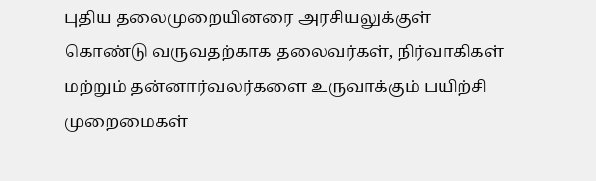புதிய தலைமுறையினரை அரசியலுக்குள் கொண்டு வருவதற்காக தலைவர்கள், நிர்வாகிகள் மற்றும் தன்னார்வலர்களை உருவாக்கும் பயிற்சி முறைமைகள்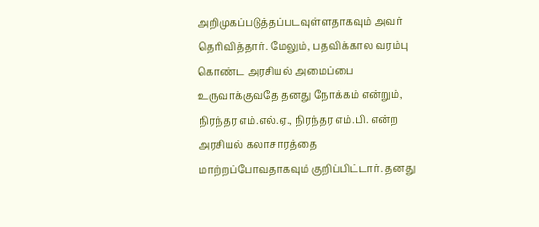அறிமுகப்படுத்தப்படவுள்ளதாகவும் அவர் தெரிவித்தார். மேலும், பதவிக்கால வரம்பு கொண்ட அரசியல் அமைப்பை உருவாக்குவதே தனது நோக்கம் என்றும், நிரந்தர எம்.எல்.ஏ., நிரந்தர எம்.பி. என்ற அரசியல் கலாசாரத்தை மாற்றப்போவதாகவும் குறிப்பிட்டார். தனது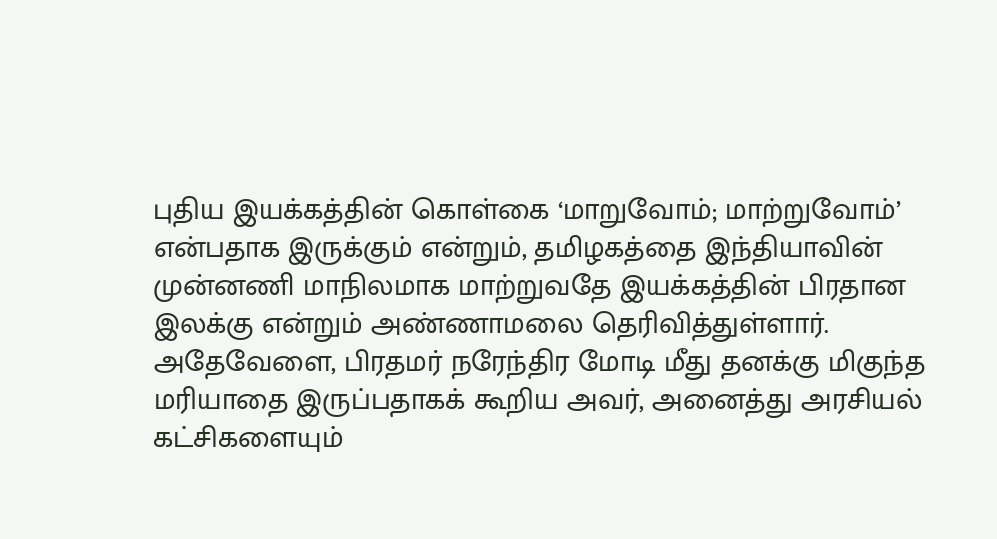புதிய இயக்கத்தின் கொள்கை ‘மாறுவோம்; மாற்றுவோம்’ என்பதாக இருக்கும் என்றும், தமிழகத்தை இந்தியாவின் முன்னணி மாநிலமாக மாற்றுவதே இயக்கத்தின் பிரதான இலக்கு என்றும் அண்ணாமலை தெரிவித்துள்ளார். அதேவேளை, பிரதமர் நரேந்திர மோடி மீது தனக்கு மிகுந்த மரியாதை இருப்பதாகக் கூறிய அவர், அனைத்து அரசியல் கட்சிகளையும்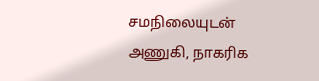சமநிலையுடன் அணுகி, நாகரிக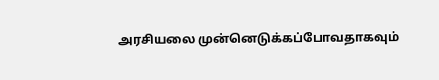அரசியலை முன்னெடுக்கப்போவதாகவும்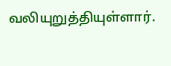வலியுறுத்தியுள்ளார்.